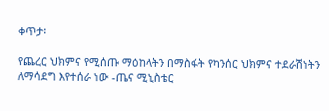ቀጥታ፡

የጨረር ህክምና የሚሰጡ ማዕከላትን በማስፋት የካንሰር ህክምና ተደራሽነትን ለማሳደግ እየተሰራ ነው -ጤና ሚኒስቴር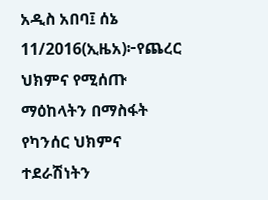አዲስ አበባ፤ ሰኔ 11/2016(ኢዜአ)፦የጨረር ህክምና የሚሰጡ ማዕከላትን በማስፋት የካንሰር ህክምና ተደራሽነትን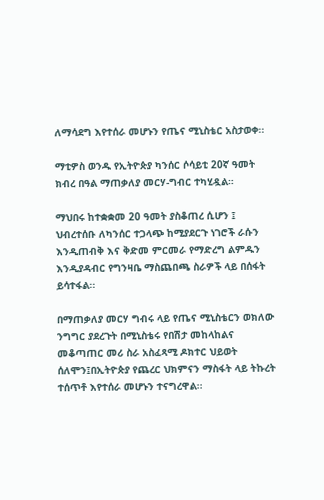ለማሳደግ እየተሰራ መሆኑን የጤና ሚኒስቴር አስታወቀ፡፡

ማቲዎስ ወንዱ የኢትዮጵያ ካንሰር ሶሳይቲ 20ኛ ዓመት ክብረ በዓል ማጠቃለያ መርሃ-ግብር ተካሂዷል።

ማህበሩ ከተቋቋመ 20 ዓመት ያስቆጠረ ሲሆን ፤ ህብረተሰቡ ለካንሰር ተጋላጭ ከሚያደርጉ ነገሮች ራሱን እንዲጠብቅ እና ቅድመ ምርመራ የማድረግ ልምዱን እንዲያዳብር የግንዛቤ ማስጨበጫ ስራዎች ላይ በሰፋት ይሳተፋል፡፡

በማጠቃለያ መርሃ ግብሩ ላይ የጤና ሚኒስቴርን ወክለው ንግግር ያደረጉት በሚኒስቴሩ የበሽታ መከላከልና መቆጣጠር መሪ ስራ አስፈጻሚ ዶክተር ህይወት ሰለሞን፤በኢትዮጵያ የጨረር ህክምናን ማስፋት ላይ ትኩረት ተሰጥቶ እየተሰራ መሆኑን ተናግረዋል፡፡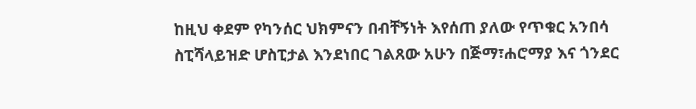ከዚህ ቀደም የካንሰር ህክምናን በብቸኝነት እየሰጠ ያለው የጥቁር አንበሳ ስፒሻላይዝድ ሆስፒታል እንደነበር ገልጸው አሁን በጅማ፣ሐሮማያ እና ጎንደር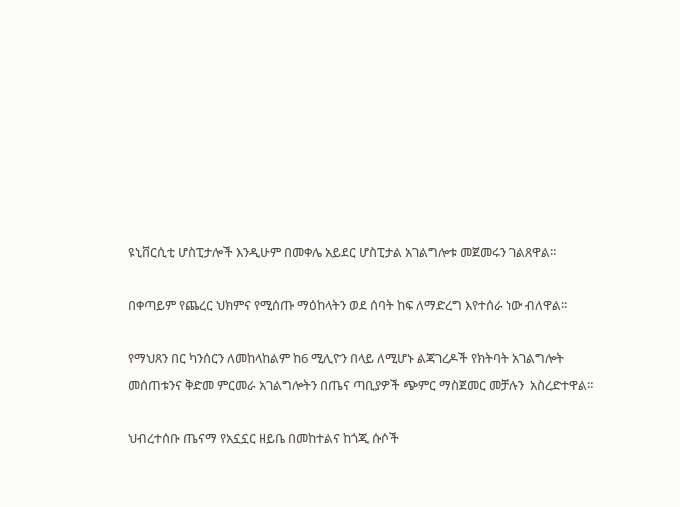ዩኒቨርሲቲ ሆስፒታሎች እንዲሁም በመቀሌ አይደር ሆስፒታል አገልግሎቱ መጀመሩን ገልጸዋል።

በቀጣይም የጨረር ህክምና የሚሰጡ ማዕከላትን ወደ ሰባት ከፍ ለማድረግ እየተሰራ ነው ብለዋል፡፡

የማህጸን በር ካንሰርን ለመከላከልም ከ6 ሚሊዮን በላይ ለሚሆኑ ልጃገረዶች የክትባት አገልግሎት መሰጠቱንና ቅድመ ምርመራ አገልግሎትን በጤና ጣቢያዎች ጭምር ማስጀመር መቻሉን  አስረድተዋል።

ህብረተሰቡ ጤናማ የአኗኗር ዘይቤ በመከተልና ከጎጂ ሱሶች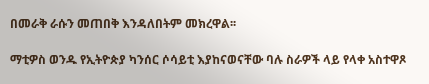በመራቅ ራሱን መጠበቅ እንዳለበትም መክረዋል፡፡

ማቲዎስ ወንዱ የኢትዮጵያ ካንሰር ሶሳይቲ እያከናወናቸው ባሉ ስራዎች ላይ የላቀ አስተዋጾ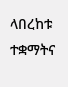ላበረከቱ ተቋማትና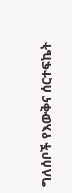ግለሰቦች የእውቅና ሰርተፍኬት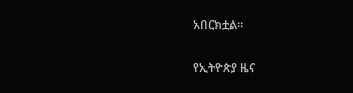አበርክቷል።

የኢትዮጵያ ዜና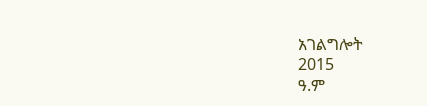አገልግሎት
2015
ዓ.ም